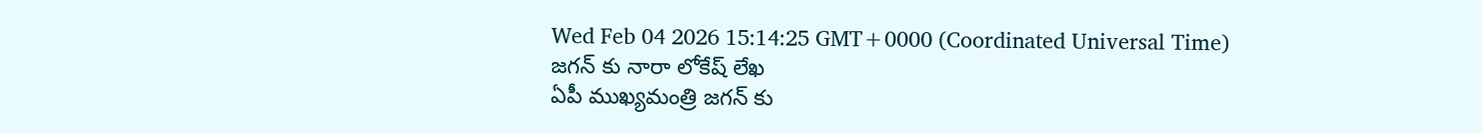Wed Feb 04 2026 15:14:25 GMT+0000 (Coordinated Universal Time)
జగన్ కు నారా లోకేష్ లేఖ
ఏపీ ముఖ్యమంత్రి జగన్ కు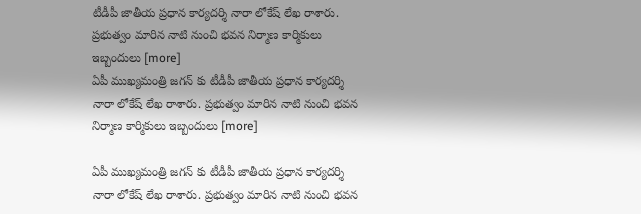టీడీపీ జాతీయ ప్రధాన కార్యదర్శి నారా లోకేష్ లేఖ రాశారు. ప్రభుత్వం మారిన నాటి నుంచి భవన నిర్మాణ కార్మికులు ఇబ్బందులు [more]
ఏపీ ముఖ్యమంత్రి జగన్ కు టీడీపీ జాతీయ ప్రధాన కార్యదర్శి నారా లోకేష్ లేఖ రాశారు. ప్రభుత్వం మారిన నాటి నుంచి భవన నిర్మాణ కార్మికులు ఇబ్బందులు [more]

ఏపీ ముఖ్యమంత్రి జగన్ కు టీడీపీ జాతీయ ప్రధాన కార్యదర్శి నారా లోకేష్ లేఖ రాశారు. ప్రభుత్వం మారిన నాటి నుంచి భవన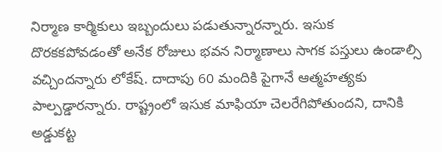నిర్మాణ కార్మికులు ఇబ్బందులు పడుతున్నారన్నారు. ఇసుక దొరకకపోవడంతో అనేక రోజులు భవన నిర్మాణాలు సాగక పస్తులు ఉండాల్సి వచ్చిందన్నారు లోకేష్. దాదాపు 60 మందికి పైగానే ఆత్మహత్యకు పాల్పడ్డారన్నారు. రాష్ట్రంలో ఇసుక మాఫియా చెలరేగిపోతుందని, దానికి అడ్డుకట్ట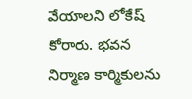వేయాలని లోకేష్ కోరారు. భవన నిర్మాణ కార్మికులను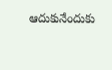ఆదుకునేందుకు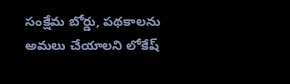సంక్షేమ బోర్డు, పథకాలను అమలు చేయాలని లోకేష్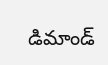డిమాండ్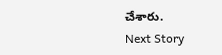చేశారు.
Next Story